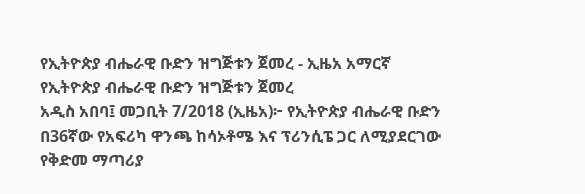የኢትዮጵያ ብሔራዊ ቡድን ዝግጅቱን ጀመረ - ኢዜአ አማርኛ
የኢትዮጵያ ብሔራዊ ቡድን ዝግጅቱን ጀመረ
አዲስ አበባ፤ መጋቢት 7/2018 (ኢዜአ)፦ የኢትዮጵያ ብሔራዊ ቡድን በ36ኛው የአፍሪካ ዋንጫ ከሳኦቶሜ እና ፕሪንሲፔ ጋር ለሚያደርገው የቅድመ ማጣሪያ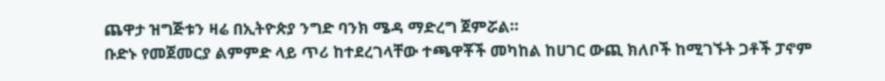ጨዋታ ዝግጅቱን ዛሬ በኢትዮጵያ ንግድ ባንክ ሜዳ ማድረግ ጀምሯል።
ቡድኑ የመጀመርያ ልምምድ ላይ ጥሪ ከተደረገላቸው ተጫዋቾች መካከል ከሀገር ውጪ ክለቦች ከሚገኙት ጋቶች ፓኖም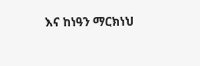እና ከነዓን ማርክነህ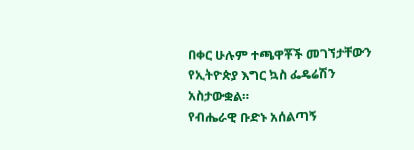በቀር ሁሉም ተጫዋቾች መገኘታቸውን የኢትዮጵያ እግር ኳስ ፌዴሬሽን አስታውቋል።
የብሔራዊ ቡድኑ አሰልጣኝ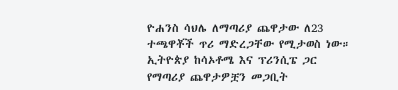ዮሐንስ ሳህሌ ለማጣሪያ ጨዋታው ለ23 ተጫዋቾች ጥሪ ማድረጋቸው የሚታወስ ነው።
ኢትዮጵያ ከሳኦቶሜ እና ፕሪንሲፔ ጋር የማጣሪያ ጨዋታዎቿን መጋቢት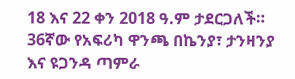18 እና 22 ቀን 2018 ዓ.ም ታደርጋለች።
36ኛው የአፍሪካ ዋንጫ በኬንያ፣ ታንዛንያ እና ዩጋንዳ ጣምራ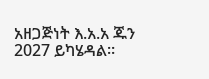አዘጋጅነት እ.አ.አ ጁን 2027 ይካሄዳል።